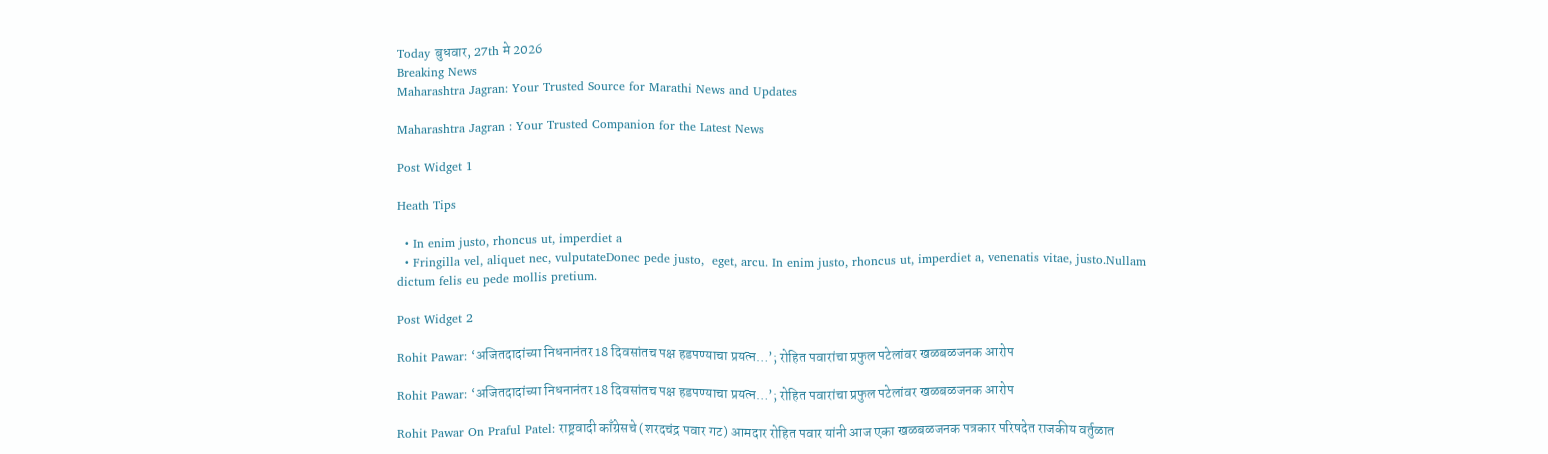Today बुधवार, 27th मे 2026
Breaking News
Maharashtra Jagran: Your Trusted Source for Marathi News and Updates

Maharashtra Jagran : Your Trusted Companion for the Latest News

Post Widget 1

Heath Tips

  • In enim justo, rhoncus ut, imperdiet a
  • Fringilla vel, aliquet nec, vulputateDonec pede justo,  eget, arcu. In enim justo, rhoncus ut, imperdiet a, venenatis vitae, justo.Nullam dictum felis eu pede mollis pretium.

Post Widget 2

Rohit Pawar: ‘अजितदादांच्या निधनानंतर 18 दिवसांतच पक्ष हडपण्याचा प्रयत्न…’; रोहित पवारांचा प्रफुल पटेलांवर खळबळजनक आरोप

Rohit Pawar: ‘अजितदादांच्या निधनानंतर 18 दिवसांतच पक्ष हडपण्याचा प्रयत्न…’; रोहित पवारांचा प्रफुल पटेलांवर खळबळजनक आरोप

Rohit Pawar On Praful Patel: राष्ट्रवादी काँग्रेसचे (शरदचंद्र पवार गट) आमदार रोहित पवार यांनी आज एका खळबळजनक पत्रकार परिषदेत राजकीय वर्तुळात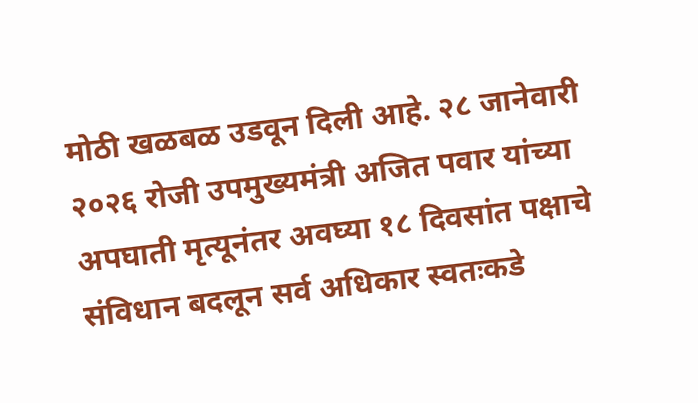मोठी खळबळ उडवून दिली आहे. २८ जानेवारी २०२६ रोजी उपमुख्यमंत्री अजित पवार यांच्या अपघाती मृत्यूनंतर अवघ्या १८ दिवसांत पक्षाचे संविधान बदलून सर्व अधिकार स्वतःकडे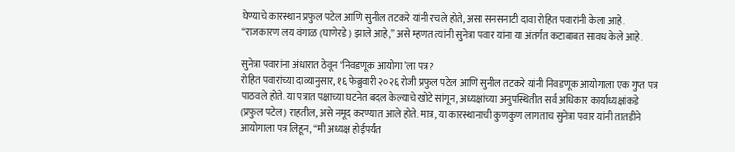घेण्याचे कारस्थान प्रफुल पटेल आणि सुनील तटकरे यांनी रचले होते, असा सनसनाटी दावा रोहित पवारांनी केला आहे. “राजकारण लय वंगाळ (घाणेरडे) झाले आहे,” असे म्हणत त्यांनी सुनेत्रा पवार यांना या अंतर्गत कटाबाबत सावध केले आहे.

सुनेत्रा पवारांना अंधारात ठेवून ‘निवडणूक आयोगा’ला पत्र?
रोहित पवारांच्या दाव्यानुसार, १६ फेब्रुवारी २०२६ रोजी प्रफुल पटेल आणि सुनील तटकरे यांनी निवडणूक आयोगाला एक गुप्त पत्र पाठवले होते. या पत्रात पक्षाच्या घटनेत बदल केल्याचे खोटे सांगून, अध्यक्षांच्या अनुपस्थितीत सर्व अधिकार कार्याध्यक्षांकडे (प्रफुल पटेल) राहतील, असे नमूद करण्यात आले होते. मात्र, या कारस्थानाची कुणकुण लागताच सुनेत्रा पवार यांनी तातडीने आयोगाला पत्र लिहून, “मी अध्यक्ष होईपर्यंत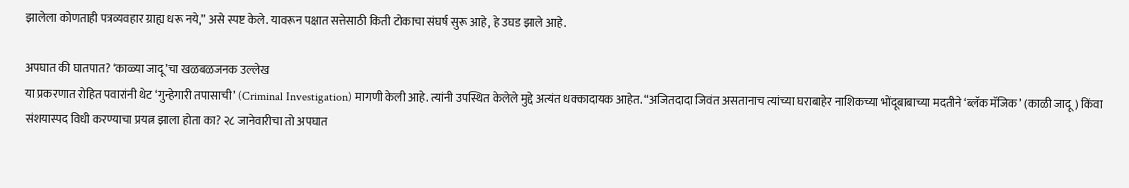झालेला कोणताही पत्रव्यवहार ग्राह्य धरू नये,” असे स्पष्ट केले. यावरून पक्षात सत्तेसाठी किती टोकाचा संघर्ष सुरू आहे, हे उघड झाले आहे.

अपघात की घातपात? ‘काळ्या जादू’चा खळबळजनक उल्लेख
या प्रकरणात रोहित पवारांनी थेट ‘गुन्हेगारी तपासाची’ (Criminal Investigation) मागणी केली आहे. त्यांनी उपस्थित केलेले मुद्दे अत्यंत धक्कादायक आहेत. “अजितदादा जिवंत असतानाच त्यांच्या घराबाहेर नाशिकच्या भोंदूबाबाच्या मदतीने ‘ब्लॅक मॅजिक’ (काळी जादू) किंवा संशयास्पद विधी करण्याचा प्रयत्न झाला होता का? २८ जानेवारीचा तो अपघात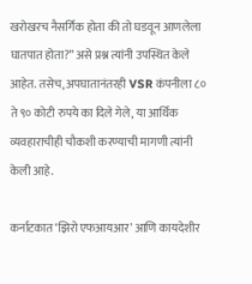खरोखरच नैसर्गिक होता की तो घडवून आणलेला घातपात होता?” असे प्रश्न त्यांनी उपस्थित केले आहेत. तसेच, अपघातानंतरही VSR कंपनीला ८० ते ९० कोटी रुपये का दिले गेले, या आर्थिक व्यवहाराचीही चौकशी करण्याची मागणी त्यांनी केली आहे.

कर्नाटकात ‘झिरो एफआयआर’ आणि कायदेशीर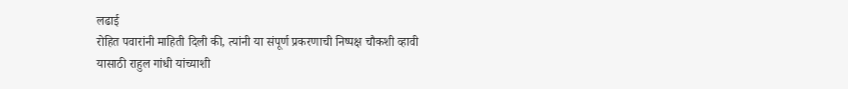लढाई
रोहित पवारांनी माहिती दिली की, त्यांनी या संपूर्ण प्रकरणाची निष्पक्ष चौकशी व्हावी यासाठी राहुल गांधी यांच्याशी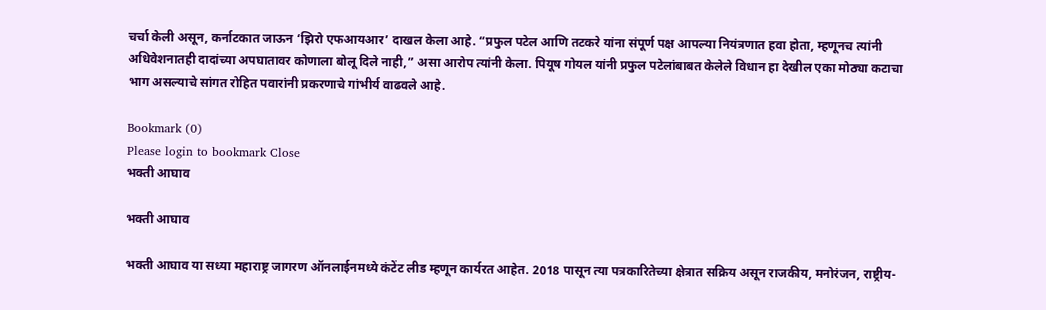चर्चा केली असून, कर्नाटकात जाऊन ‘झिरो एफआयआर’ दाखल केला आहे. “प्रफुल पटेल आणि तटकरे यांना संपूर्ण पक्ष आपल्या नियंत्रणात हवा होता, म्हणूनच त्यांनी अधिवेशनातही दादांच्या अपघातावर कोणाला बोलू दिले नाही,” असा आरोप त्यांनी केला. पियूष गोयल यांनी प्रफुल पटेलांबाबत केलेले विधान हा देखील एका मोठ्या कटाचा भाग असल्याचे सांगत रोहित पवारांनी प्रकरणाचे गांभीर्य वाढवले आहे.

Bookmark (0)
Please login to bookmark Close
भक्ती आघाव

भक्ती आघाव

भक्ती आघाव या सध्या महाराष्ट्र जागरण ऑनलाईनमध्ये कंटेंट लीड म्हणून कार्यरत आहेत. 2018 पासून त्या पत्रकारितेच्या क्षेत्रात सक्रिय असून राजकीय, मनोरंजन, राष्ट्रीय-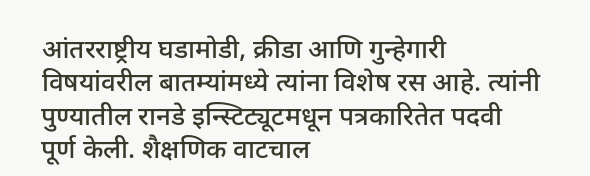आंतरराष्ट्रीय घडामोडी, क्रीडा आणि गुन्हेगारी विषयांवरील बातम्यांमध्ये त्यांना विशेष रस आहे. त्यांनी पुण्यातील रानडे इन्स्टिट्यूटमधून पत्रकारितेत पदवी पूर्ण केली. शैक्षणिक वाटचाल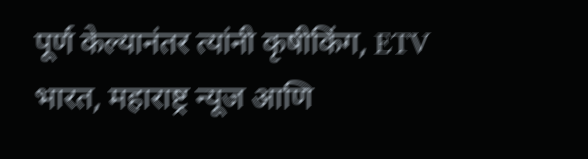पूर्ण केल्यानंतर त्यांनी कृषीकिंग, ETV भारत, महाराष्ट्र न्यूज आणि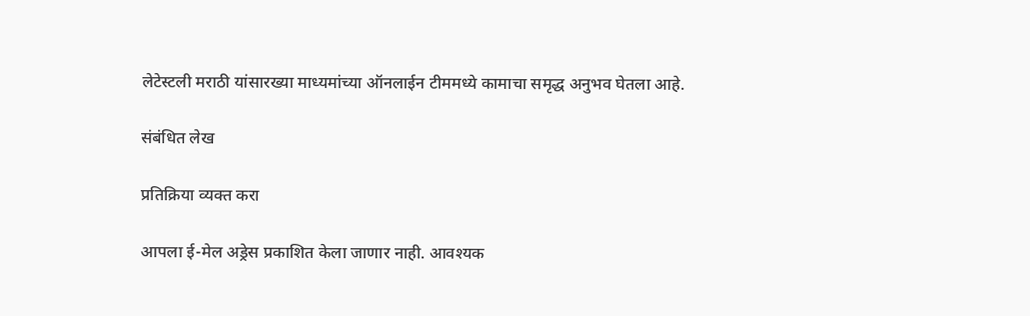लेटेस्टली मराठी यांसारख्या माध्यमांच्या ऑनलाईन टीममध्ये कामाचा समृद्ध अनुभव घेतला आहे.

संबंधित लेख

प्रतिक्रिया व्यक्त करा

आपला ई-मेल अड्रेस प्रकाशित केला जाणार नाही. आवश्यक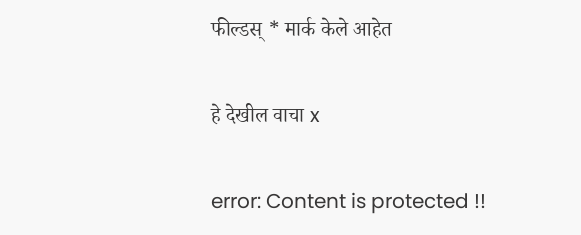फील्डस् * मार्क केले आहेत

हे देखील वाचा x

error: Content is protected !!